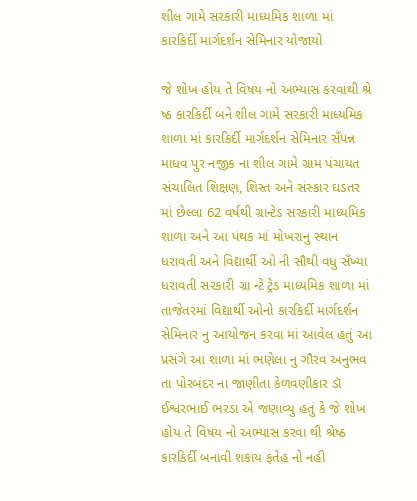શીલ ગામે સરકારી માધ્યમિક શાળા માં કારકિર્દી માર્ગદર્શન સેમિનાર યોજાયો

જે શોખ હોય તે વિષય નો અભ્યાસ કરવાથી શ્રે ષ્ઠ કારકિર્દી બને શીલ ગામે સરકારી માધ્યમિક શાળા માં કારકિર્દી માર્ગદર્શન સેમિનાર સઁપન્ન માધવ પુર નજીક ના શીલ ગામે ગ્રામ પંચાયત સંચાલિત શિક્ષણ, શિસ્ત અને સંસ્કાર ઘડતર માં છેલ્લા 62 વર્ષથી ગ્રાન્ટેડ સરકારી માધ્યમિક શાળા અને આ પંથક માં મોખરાનુ સ્થાન ધરાવતી અને વિદ્યાર્થી ઓ ની સૌથી વધુ સઁખ્યા ધરાવતી સરકારી ગ્રા ન્ટે ટ્રેડ માધ્યમિક શાળા માં તાજેતરમાં વિદ્યાર્થી ઓનો કારકિર્દી માર્ગદર્શન સેમિનાર નુ આયોજન કરવા માં આવેલ હતું આ પ્રસંગે આ શાળા માં ભણેલા નુ ગૌરવ અનુભવ તા પોરબંદર ના જાણીતા કેળવણીકાર ડૉ ઈશ્વરભાઈ ભરડા એ જણાવ્યુ હતું કે જે શોખ હોય તે વિષય નો અભ્યાસ કરવા થી શ્રેષ્ઠ કારકિર્દી બનાવી શકાય ફતેહ નો નહી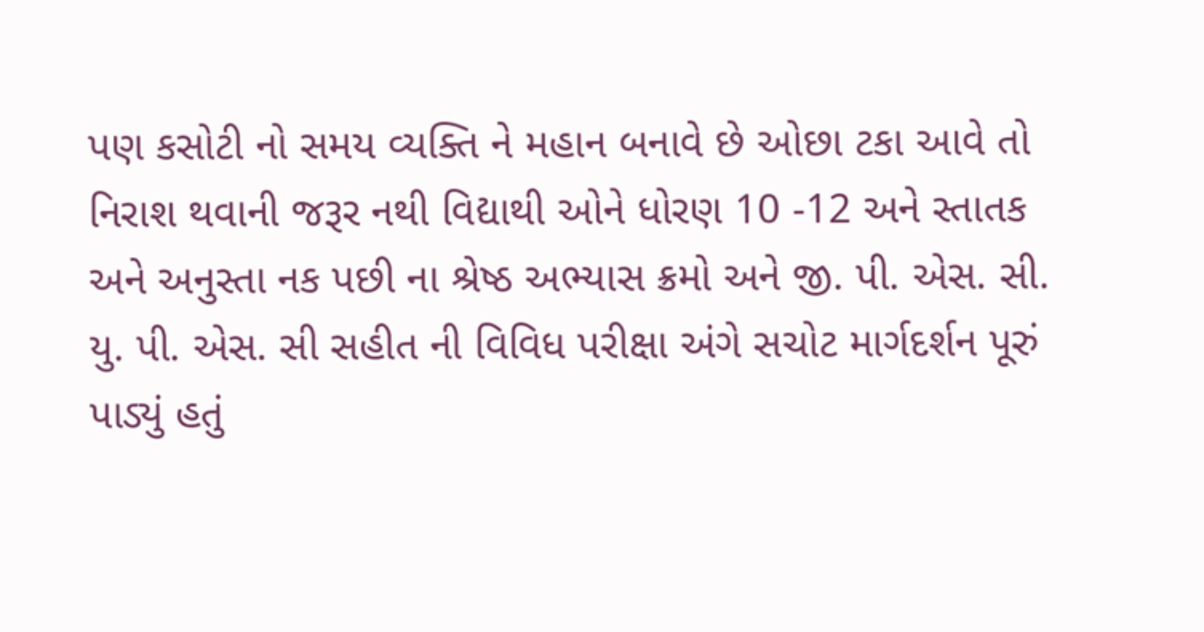પણ કસોટી નો સમય વ્યક્તિ ને મહાન બનાવે છે ઓછા ટકા આવે તો નિરાશ થવાની જરૂર નથી વિદ્યાથી ઓને ધોરણ 10 -12 અને સ્તાતક અને અનુસ્તા નક પછી ના શ્રેષ્ઠ અભ્યાસ ક્રમો અને જી. પી. એસ. સી. યુ. પી. એસ. સી સહીત ની વિવિધ પરીક્ષા અંગે સચોટ માર્ગદર્શન પૂરું પાડ્યું હતું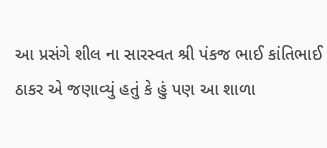આ પ્રસંગે શીલ ના સારસ્વત શ્રી પંકજ ભાઈ કાંતિભાઈ ઠાકર એ જણાવ્યું હતું કે હું પણ આ શાળા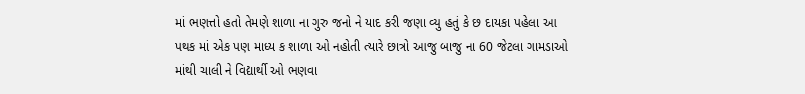માં ભણત્તો હતો તેમણે શાળા ના ગુરુ જનો ને યાદ કરી જણા વ્યુ હતું કે છ દાયકા પહેલા આ પથક માં એક પણ માધ્ય ક શાળા ઓ નહોતી ત્યારે છાત્રો આજુ બાજુ ના 60 જેટલા ગામડાઓ માંથી ચાલી ને વિદ્યાર્થી ઓ ભણવા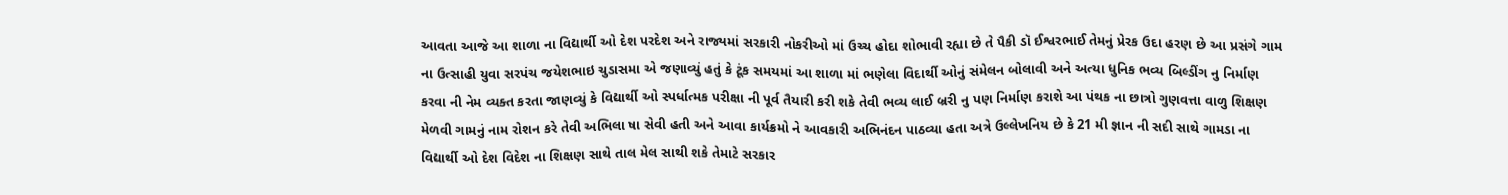આવતા આજે આ શાળા ના વિદ્યાર્થી ઓ દેશ પરદેશ અને રાજ્યમાં સરકારી નોકરીઓ માં ઉચ્ચ હોદા શોભાવી રહ્યા છે તે પૈકી ડૉ ઈશ્વરભાઈ તેમનું પ્રેરક ઉદા હરણ છે આ પ્રસંગે ગામ ના ઉત્સાહી યુવા સરપંચ જયેશભાઇ ચુડાસમા એ જણાવ્યું હતું કે ટૂંક સમયમાં આ શાળા માં ભણેલા વિદાર્થી ઓનું સંમેલન બોલાવી અને અત્યા ધુનિક ભવ્ય બિલ્ડીંગ નુ નિર્માણ કરવા ની નેમ વ્યક્ત કરતા જાણવ્યું કે વિદ્યાર્થી ઓ સ્પર્ધાત્મક પરીક્ષા ની પૂર્વ તૈયારી કરી શકે તેવી ભવ્ય લાઈ બ્રરી નુ પણ નિર્માણ કરાશે આ પંથક ના છાત્રો ગુણવત્તા વાળુ શિક્ષણ મેળવી ગામનું નામ રોશન કરે તેવી અભિલા ષા સેવી હતી અને આવા કાર્યક્રમો ને આવકારી અભિનંદન પાઠવ્યા હતા અત્રે ઉલ્લેખનિય છે કે 21 મી જ્ઞાન ની સદી સાથે ગામડા ના વિદ્યાર્થી ઓ દેશ વિદેશ ના શિક્ષણ સાથે તાલ મેલ સાથી શકે તેમાટે સરકાર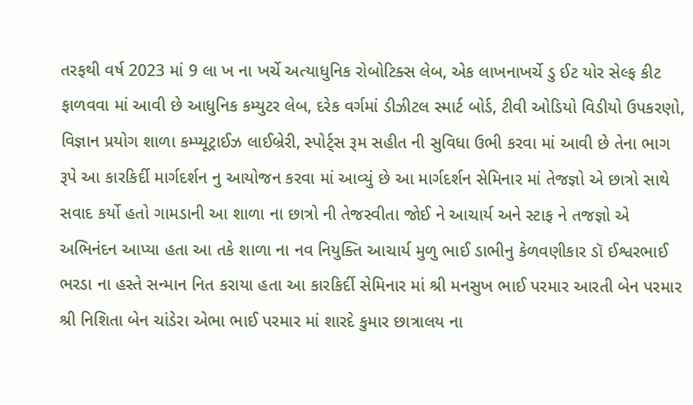તરફથી વર્ષ 2023 માં 9 લા ખ ના ખર્ચે અત્યાધુનિક રોબોટિક્સ લેબ, એક લાખનાખર્ચે ડુ ઈટ યોર સેલ્ફ કીટ ફાળવવા માં આવી છે આધુનિક કમ્યુટર લેબ, દરેક વર્ગમાં ડીઝીટલ સ્માર્ટ બોર્ડ, ટીવી ઓડિયો વિડીયો ઉપકરણો, વિજ્ઞાન પ્રયોગ શાળા કમ્પ્યૂટ્રાઈઝ લાઈબ્રેરી, સ્પોર્ટ્સ રૂમ સહીત ની સુવિધા ઉભી કરવા માં આવી છે તેના ભાગ રૂપે આ કારકિર્દી માર્ગદર્શન નુ આયોજન કરવા માં આવ્યું છે આ માર્ગદર્શન સેમિનાર માં તેજજ્ઞો એ છાત્રો સાથે સવાદ કર્યો હતો ગામડાની આ શાળા ના છાત્રો ની તેજસ્વીતા જોઈ ને આચાર્ય અને સ્ટાફ ને તજજ્ઞો એ અભિનંદન આપ્યા હતા આ તકે શાળા ના નવ નિયુક્તિ આચાર્ય મુળુ ભાઈ ડાભીનુ કેળવણીકાર ડૉ ઈશ્વરભાઈ ભરડા ના હસ્તે સન્માન નિત કરાયા હતા આ કારકિર્દી સેમિનાર માં શ્રી મનસુખ ભાઈ પરમાર આરતી બેન પરમાર શ્રી નિશિતા બેન ચાંડેરા એભા ભાઈ પરમાર માં શારદે કુમાર છાત્રાલય ના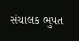સંચાલક ભુપત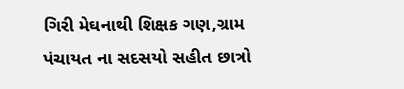ગિરી મેઘનાથી શિક્ષક ગણ,ગ્રામ પંચાયત ના સદસયો સહીત છાત્રો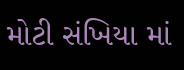મોટી સંખિયા માં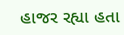હાજર રહ્યા હતા